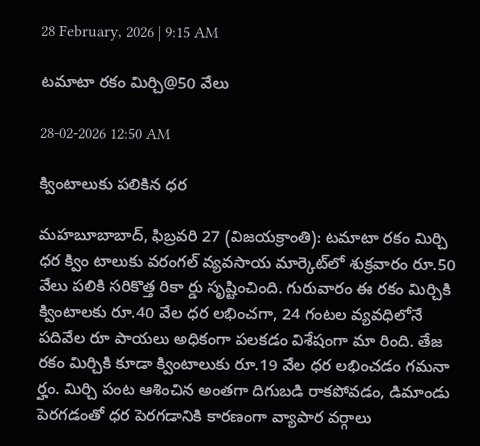28 February, 2026 | 9:15 AM

టమాటా రకం మిర్చి@50 వేలు

28-02-2026 12:50 AM

క్వింటాలుకు పలికిన ధర

మహబూబాబాద్, ఫిబ్రవరి 27 (విజయక్రాంతి): టమాటా రకం మిర్చి ధర క్విం టాలుకు వరంగల్ వ్యవసాయ మార్కెట్‌లో శుక్రవారం రూ.50 వేలు పలికి సరికొత్త రికా ర్డు సృష్టించింది. గురువారం ఈ రకం మిర్చికి క్వింటాలకు రూ.40 వేల ధర లభించగా, 24 గంటల వ్యవధిలోనే పదివేల రూ పాయలు అధికంగా పలకడం విశేషంగా మా రింది. తేజ రకం మిర్చికి కూడా క్వింటాలుకు రూ.19 వేల ధర లభించడం గమనా ర్హం. మిర్చి పంట ఆశించిన అంతగా దిగుబడి రాకపోవడం, డిమాండు పెరగడంతో ధర పెరగడానికి కారణంగా వ్యాపార వర్గాలు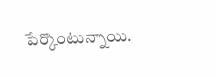పేర్కొంటున్నాయి.